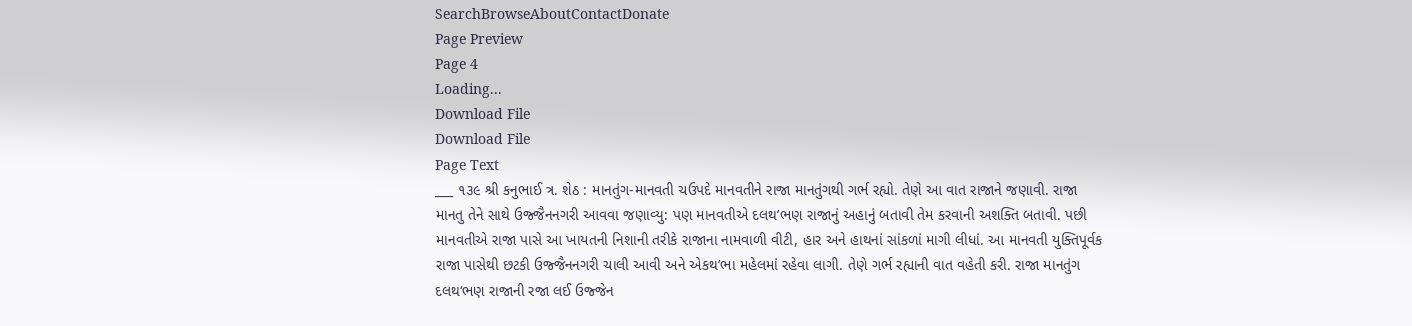SearchBrowseAboutContactDonate
Page Preview
Page 4
Loading...
Download File
Download File
Page Text
___ ૧૩૯ શ્રી કનુભાઈ ત્ર. શેઠ : માનતુંગ-માનવતી ચઉપદે માનવતીને રાજા માનતુંગથી ગર્ભ રહ્યો. તેણે આ વાત રાજાને જણાવી. રાજા માનતુ તેને સાથે ઉજ્જૈનનગરી આવવા જણાવ્યુ: પણ માનવતીએ દલથ’ભણ રાજાનું અહાનું બતાવી તેમ કરવાની અશક્તિ બતાવી. પછી માનવતીએ રાજા પાસે આ ખાયતની નિશાની તરીકે રાજાના નામવાળી વીટી, હાર અને હાથનાં સાંકળાં માગી લીધાં. આ માનવતી યુક્તિપૂર્વક રાજા પાસેથી છટકી ઉજ્જૈનનગરી ચાલી આવી અને એકથ’ભા મહેલમાં રહેવા લાગી. તેણે ગર્ભ રહ્યાની વાત વહેતી કરી. રાજા માનતુંગ દલથ‘ભણ રાજાની રજા લઈ ઉજ્જેન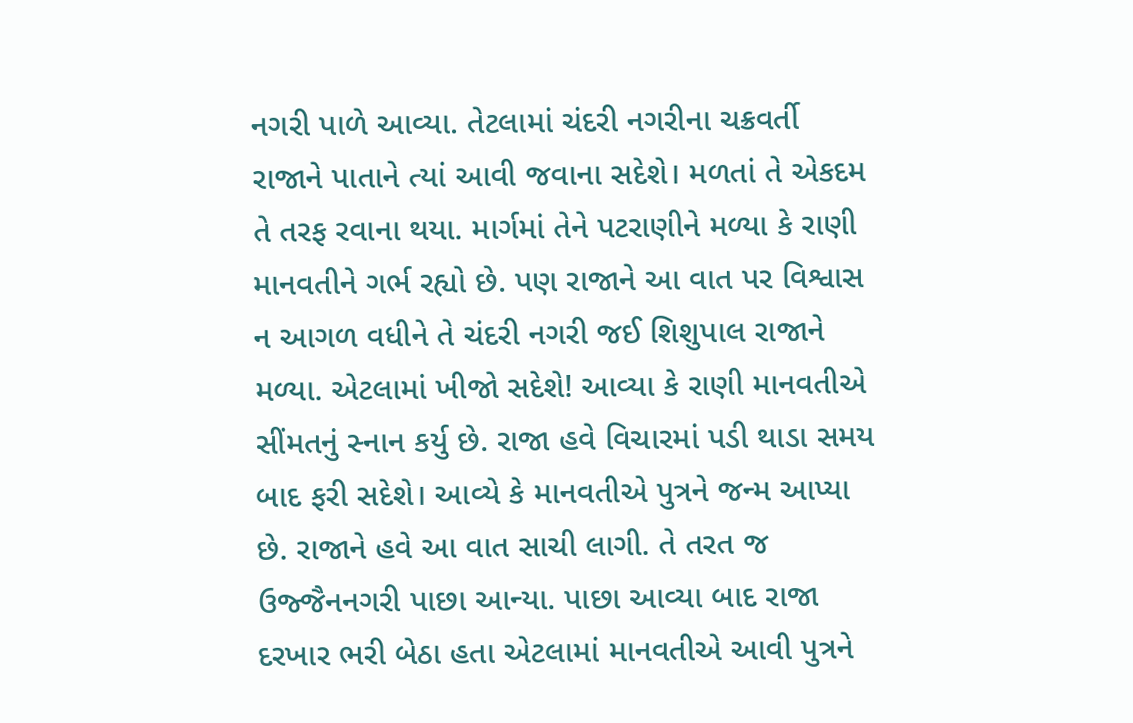નગરી પાળે આવ્યા. તેટલામાં ચંદરી નગરીના ચક્રવર્તી રાજાને પાતાને ત્યાં આવી જવાના સદેશે। મળતાં તે એકદમ તે તરફ રવાના થયા. માર્ગમાં તેને પટરાણીને મળ્યા કે રાણી માનવતીને ગર્ભ રહ્યો છે. પણ રાજાને આ વાત પર વિશ્વાસ ન આગળ વધીને તે ચંદરી નગરી જઈ શિશુપાલ રાજાને મળ્યા. એટલામાં ખીજો સદેશે! આવ્યા કે રાણી માનવતીએ સીંમતનું સ્નાન કર્યુ છે. રાજા હવે વિચારમાં પડી થાડા સમય બાદ ફરી સદેશે। આવ્યે કે માનવતીએ પુત્રને જન્મ આપ્યા છે. રાજાને હવે આ વાત સાચી લાગી. તે તરત જ ઉજ્જૈનનગરી પાછા આન્યા. પાછા આવ્યા બાદ રાજા દરખાર ભરી બેઠા હતા એટલામાં માનવતીએ આવી પુત્રને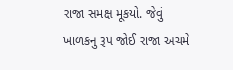રાજા સમક્ષ મૂકયો. જેવું ખાળકનુ રૂપ જોઈ રાજા અચમે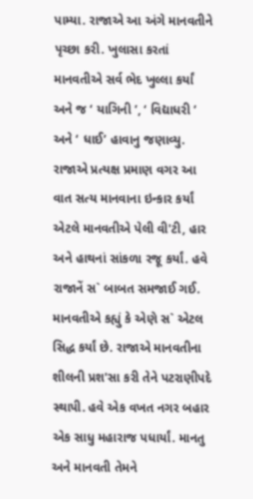પામ્યા. રાજાએ આ અંગે માનવતીને પૃચ્છા કરી. ખુલાસા કરતાં માનવતીએ સર્વ ભેદ ખુલ્લા કર્યાં અને જ ‘ યાગિની ’, ‘ વિદ્યાધરી ’ અને ‘ ધાઈ’ હાવાનુ જણાવ્યુ. રાજાએ પ્રત્યક્ષ પ્રમાણ વગર આ વાત સત્ય માનવાના ઇન્કાર કર્યાં એટલે માનવતીએ પેલી વી'ટી, હાર અને હાથનાં સાંકળા રજૂ કર્યાં. હવે રાજાનેં સ` બાબત સમજાઈ ગઈ. માનવતીએ કહ્યું કે એણે સ` એટલ સિદ્ધ કર્યાં છે. રાજાએ માનવતીના શીલની પ્રશ'સા કરી તેને પટરાણીપદે સ્થાપી. હવે એક વખત નગર બહાર એક સાધુ મહારાજ પધાર્યાં. માનતુ અને માનવતી તેમને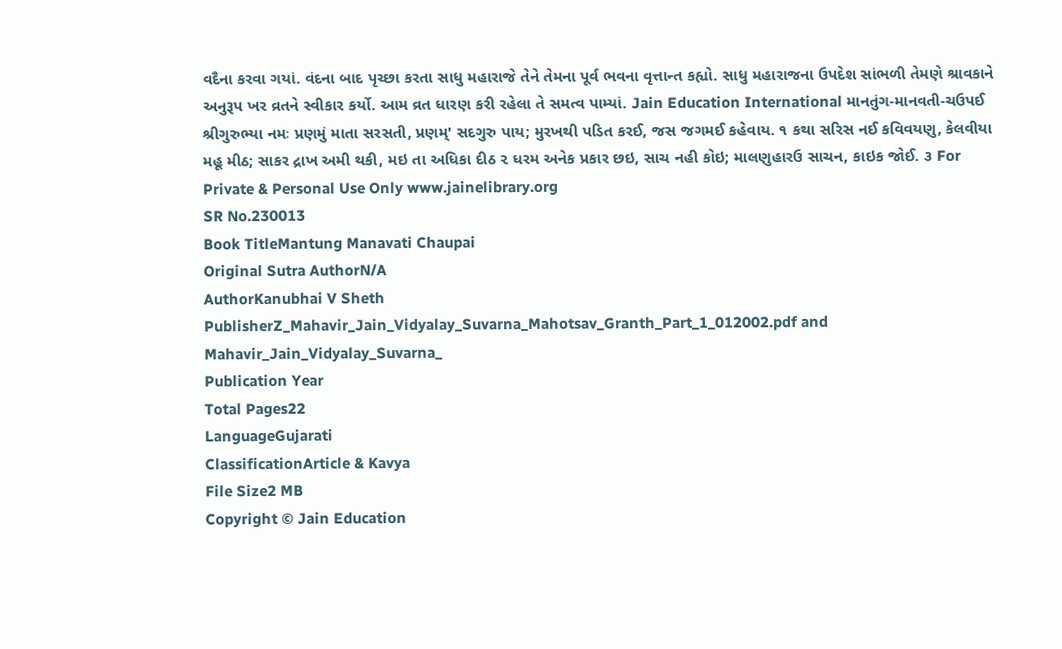વદૈના કરવા ગયાં. વંદના બાદ પૃચ્છા કરતા સાધુ મહારાજે તેને તેમના પૂર્વ ભવના વૃત્તાન્ત કહ્યો. સાધુ મહારાજના ઉપદેશ સાંભળી તેમણે શ્રાવકાને અનુરૂપ ખર વ્રતને સ્વીકાર કર્યો. આમ વ્રત ધારણ કરી રહેલા તે સમત્વ પામ્યાં. Jain Education International માનતુંગ-માનવતી-ચઉપઈ શ્રીગુરુભ્યા નમઃ પ્રણમું માતા સરસતી, પ્રણમ્' સદગુરુ પાય; મુરખથી પડિત કરઈ, જસ જગમઈ કહેવાય. ૧ કથા સરિસ નઈ કવિવયણુ, કેલવીયા મહૂ મીઠ; સાકર દ્રાખ અમી થકી, મઇ તા અધિકા દીઠ ૨ ધરમ અનેક પ્રકાર છઇ, સાચ નહી કોઇ; માલણુહારઉ સાચન, કાઇક જોઈ. ૩ For Private & Personal Use Only www.jainelibrary.org
SR No.230013
Book TitleMantung Manavati Chaupai
Original Sutra AuthorN/A
AuthorKanubhai V Sheth
PublisherZ_Mahavir_Jain_Vidyalay_Suvarna_Mahotsav_Granth_Part_1_012002.pdf and Mahavir_Jain_Vidyalay_Suvarna_
Publication Year
Total Pages22
LanguageGujarati
ClassificationArticle & Kavya
File Size2 MB
Copyright © Jain Education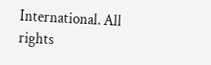International. All rights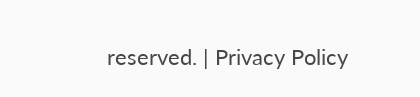reserved. | Privacy Policy